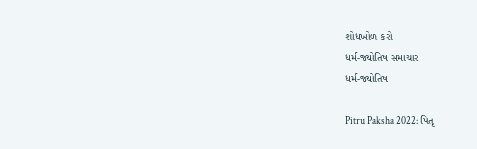શોધખોળ કરો
ધર્મ-જ્યોતિષ સમાચાર
ધર્મ-જ્યોતિષ

Pitru Paksha 2022: પિતૃ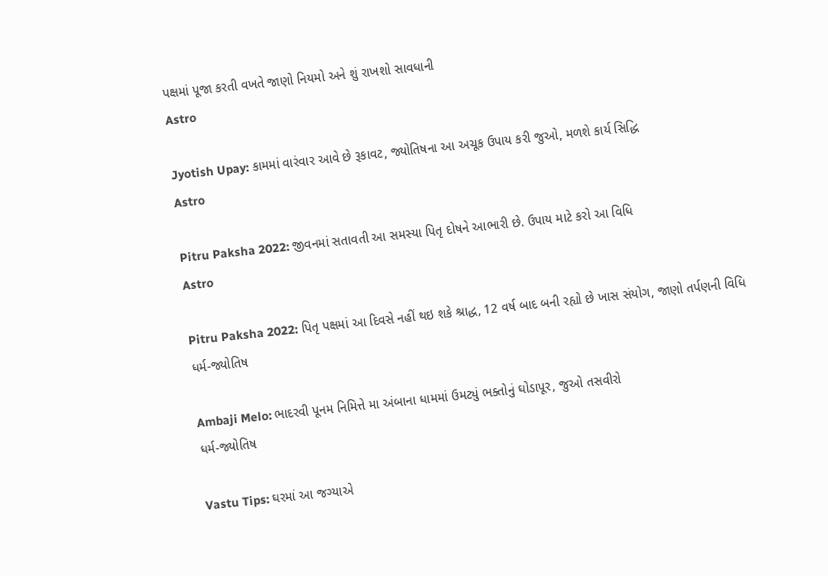પક્ષમાં પૂજા કરતી વખતે જાણો નિયમો અને શું રાખશો સાવધાની
Astro

Jyotish Upay: કામમાં વારંવાર આવે છે રૂકાવટ, જ્યોતિષના આ અચૂક ઉપાય કરી જુઓ, મળશે કાર્ય સિદ્ધિ
Astro

Pitru Paksha 2022: જીવનમાં સતાવતી આ સમસ્યા પિતૃ દોષને આભારી છે. ઉપાય માટે કરો આ વિધિ
Astro

Pitru Paksha 2022: પિતૃ પક્ષમાં આ દિવસે નહીં થઇ શકે શ્રાદ્ધ, 12 વર્ષ બાદ બની રહ્યો છે ખાસ સંયોગ, જાણો તર્પણની વિધિ
ધર્મ-જ્યોતિષ

Ambaji Melo: ભાદરવી પૂનમ નિમિત્તે મા અંબાના ધામમાં ઉમટ્યું ભક્તોનું ઘોડાપૂર, જુઓ તસવીરો
ધર્મ-જ્યોતિષ

Vastu Tips: ઘરમાં આ જગ્યાએ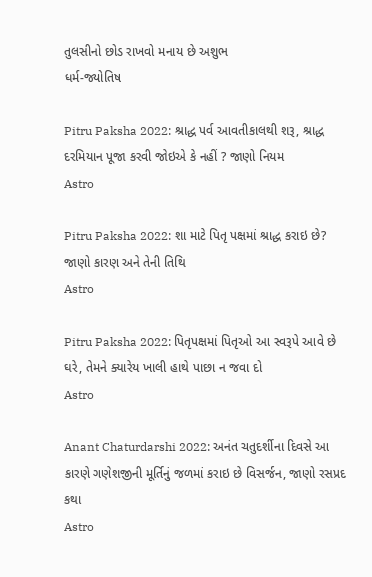તુલસીનો છોડ રાખવો મનાય છે અશુભ
ધર્મ-જ્યોતિષ

Pitru Paksha 2022: શ્રાદ્ધ પર્વ આવતીકાલથી શરૂ, શ્રાદ્ધ દરમિયાન પૂજા કરવી જોઇએ કે નહીં ? જાણો નિયમ
Astro

Pitru Paksha 2022: શા માટે પિતૃ પક્ષમાં શ્રાદ્ધ કરાઇ છે? જાણો કારણ અને તેની તિથિ
Astro

Pitru Paksha 2022: પિતૃપક્ષમાં પિતૃઓ આ સ્વરૂપે આવે છે ઘરે, તેમને ક્યારેય ખાલી હાથે પાછા ન જવા દો
Astro

Anant Chaturdarshi 2022: અનંત ચતુદર્શીના દિવસે આ કારણે ગણેશજીની મૂર્તિનું જળમાં કરાઇ છે વિસર્જન, જાણો રસપ્રદ કથા
Astro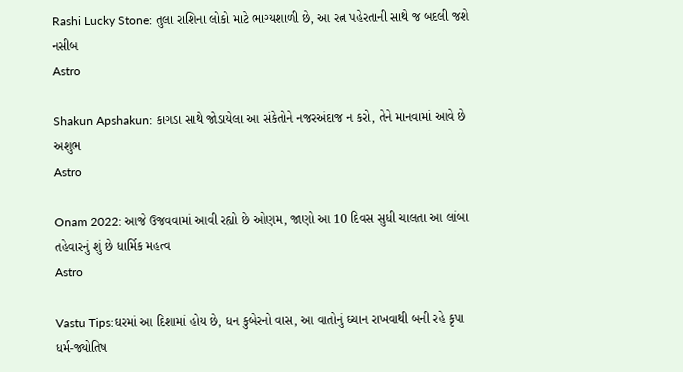Rashi Lucky Stone: તુલા રાશિના લોકો માટે ભાગ્યશાળી છે, આ રત્ન પહેરતાની સાથે જ બદલી જશે નસીબ
Astro

Shakun Apshakun: કાગડા સાથે જોડાયેલા આ સંકેતોને નજરઅંદાજ ન કરો, તેને માનવામાં આવે છે અશુભ
Astro

Onam 2022: આજે ઉજવવામાં આવી રહ્યો છે ઓણમ, જાણો આ 10 દિવસ સુધી ચાલતા આ લાંબા તહેવારનું શું છે ધાર્મિક મહત્વ
Astro

Vastu Tips:ઘરમાં આ દિશામાં હોય છે, ધન કુબેરનો વાસ, આ વાતોનું ઘ્ચાન રાખવાથી બની રહે કૃપા
ધર્મ-જ્યોતિષ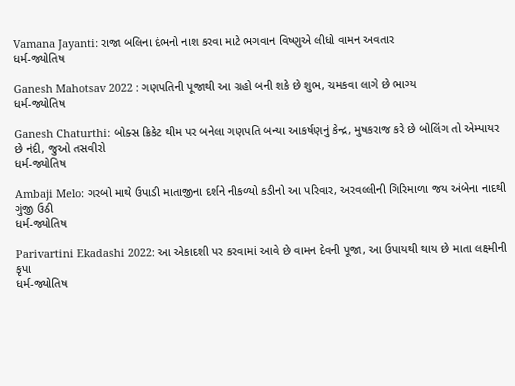Vamana Jayanti: રાજા બલિના દંભનો નાશ કરવા માટે ભગવાન વિષ્ણુએ લીધો વામન અવતાર
ધર્મ-જ્યોતિષ

Ganesh Mahotsav 2022 : ગણપતિની પૂજાથી આ ગ્રહો બની શકે છે શુભ, ચમકવા લાગે છે ભાગ્ય
ધર્મ-જ્યોતિષ

Ganesh Chaturthi: બોક્સ ક્રિકેટ થીમ પર બનેલા ગણપતિ બન્યા આકર્ષણનું કેન્દ્ર, મુષકરાજ કરે છે બોલિંગ તો એમ્પાયર છે નંદી, જુઓ તસવીરો
ધર્મ-જ્યોતિષ

Ambaji Melo: ગરબો માથે ઉપાડી માતાજીના દર્શને નીકળ્યો કડીનો આ પરિવાર, અરવલ્લીની ગિરિમાળા જય અંબેના નાદથી ગુંજી ઉઠી
ધર્મ-જ્યોતિષ

Parivartini Ekadashi 2022: આ એકાદશી પર કરવામાં આવે છે વામન દેવની પૂજા, આ ઉપાયથી થાય છે માતા લક્ષ્મીની કૃપા
ધર્મ-જ્યોતિષ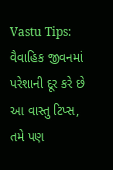Vastu Tips: વૈવાહિક જીવનમાં પરેશાની દૂર કરે છે આ વાસ્તુ ટિપ્સ, તમે પણ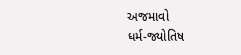અજમાવો
ધર્મ-જ્યોતિષ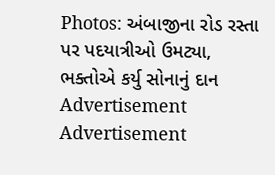Photos: અંબાજીના રોડ રસ્તા પર પદયાત્રીઓ ઉમટ્યા, ભક્તોએ કર્યુ સોનાનું દાન
Advertisement
Advertisement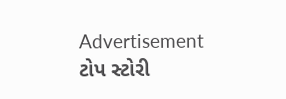Advertisement
ટોપ સ્ટોરી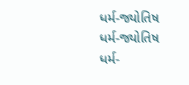ધર્મ-જ્યોતિષ
ધર્મ-જ્યોતિષ
ધર્મ-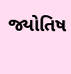જ્યોતિષ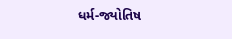ધર્મ-જ્યોતિષ